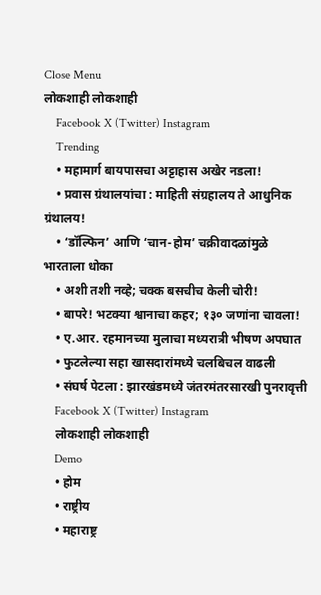Close Menu
लोकशाही लोकशाही
    Facebook X (Twitter) Instagram
    Trending
    • महामार्ग बायपासचा अट्टाहास अखेर नडला!
    • प्रवास ग्रंथालयांचा : माहिती संग्रहालय ते आधुनिक ग्रंथालय!
    • ‘डॉल्फिन’ आणि ‘चान-होम’ चक्रीवादळांमुळे भारताला धोका
    • अशी तशी नव्हे; चक्क बसचीच केली चोरी!
    • बापरे! भटक्या श्वानाचा कहर; १३० जणांना चावला!
    • ए.आर. रहमानच्या मुलाचा मध्यरात्री भीषण अपघात
    • फुटलेल्या सहा खासदारांमध्ये चलबिचल वाढली
    • संघर्ष पेटला : झारखंडमध्ये जंतरमंतरसारखी पुनरावृत्ती
    Facebook X (Twitter) Instagram
    लोकशाही लोकशाही
    Demo
    • होम
    • राष्ट्रीय
    • महाराष्ट्र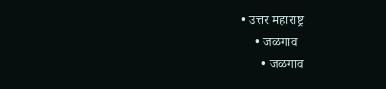• उत्तर महाराष्ट्र
    • जळगाव
      • जळगाव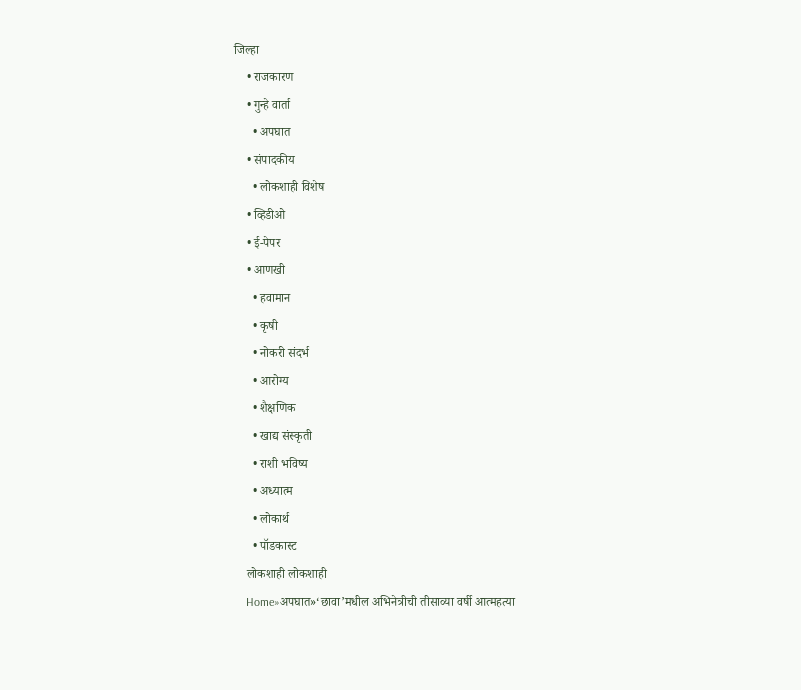जिल्हा
    • राजकारण
    • गुन्हे वार्ता
      • अपघात
    • संपादकीय
      • लोकशाही विशेष
    • व्हिडीओ
    • ई-पेपर
    • आणखी
      • हवामान
      • कृषी
      • नोकरी संदर्भ
      • आरोग्य
      • शैक्षणिक
      • खाद्य संस्कृती
      • राशी भविष्य
      • अध्यात्म
      • लोकार्थ
      • पॉडकास्ट
    लोकशाही लोकशाही
    Home»अपघात»‘छावा’मधील अभिनेत्रीची तीसाव्या वर्षी आत्महत्या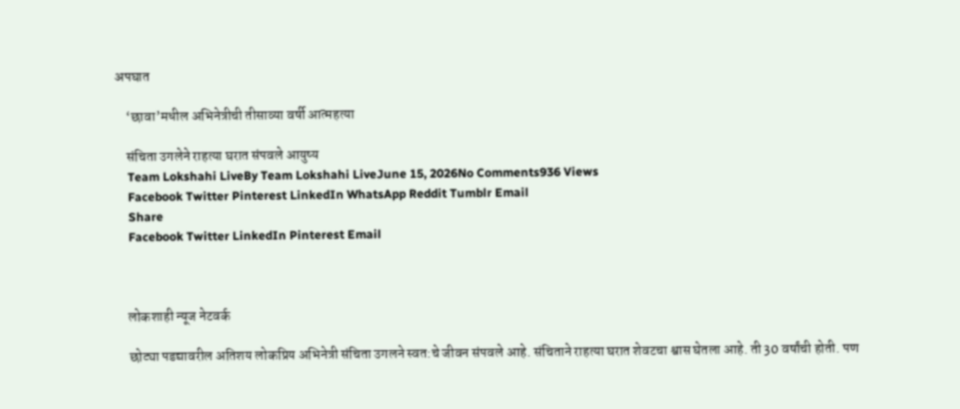अपघात

    ‘छावा’मधील अभिनेत्रीची तीसाव्या वर्षी आत्महत्या

    संचिता उगलेने राहत्या घरात संपवले आयुष्य
    Team Lokshahi LiveBy Team Lokshahi LiveJune 15, 2026No Comments936 Views
    Facebook Twitter Pinterest LinkedIn WhatsApp Reddit Tumblr Email
    Share
    Facebook Twitter LinkedIn Pinterest Email



    लोकशाही न्यूज नेटवर्क

    छोट्या पडद्यावरील अतिशय लोकप्रिय अभिनेत्री संचिता उगलने स्वत:चे जीवन संपवले आहे. संचिताने राहत्या घरात शेवटचा श्वास घेतला आहे. ती 30 वर्षांची होती. पण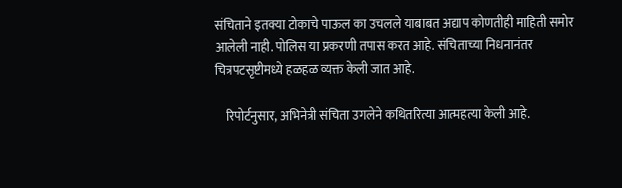संचिताने इतक्या टोकाचे पाऊल का उचलले याबाबत अद्याप कोणतीही माहिती समोर आलेली नाही. पोलिस या प्रकरणी तपास करत आहे. संचिताच्या निधनानंतर चित्रपटसृष्टीमध्ये हळहळ व्यक्त केली जात आहे.

    रिपोर्टनुसार, अभिनेत्री संचिता उगलेने कथितरित्या आत्महत्या केली आहे.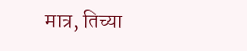मात्र, तिच्या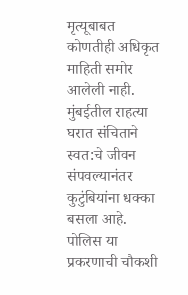मृत्यूबाबत कोणतीही अधिकृत माहिती समोर आलेली नाही. मुंबईतील राहत्या घरात संचिताने स्वत:चे जीवन संपवल्यानंतर कुटुंबियांना धक्का बसला आहे. पोलिस या प्रकरणाची चौकशी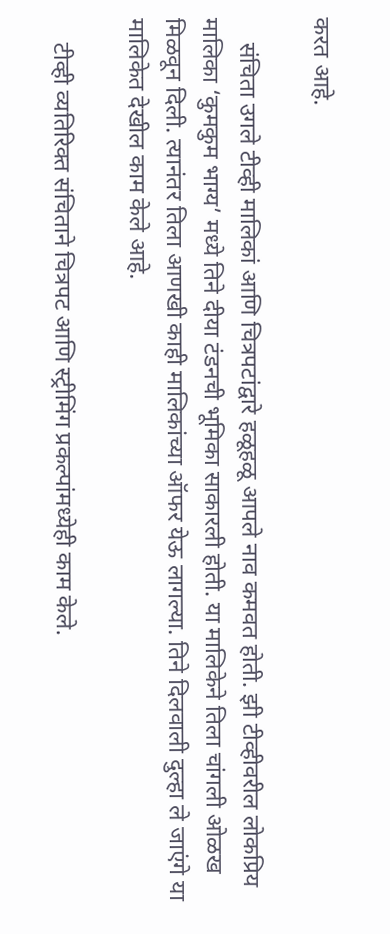करत आहे.

    संचिता उगले टीव्ही मालिकां आणि चित्रपटांद्वारे हळूहळू आपले नाव कमवत होती. झी टीव्हीवरील लोकप्रिय मालिका ‘कुमकुम भाग्य’ मध्ये तिने दीया टंडनची भूमिका साकारली होती. या मालिकेने तिला चांगली ओळख मिळवून दिली. त्यानंतर तिला आणखी काही मालिकांच्या ऑफर येऊ लागल्या. तिने दिलवाली दुल्हा ले जाएंगे या मालिकेत देखील काम केले आहे.

    टीव्ही व्यतिरिक्त संचिताने चित्रपट आणि स्ट्रीमिंग प्रकल्पांमध्येही काम केले.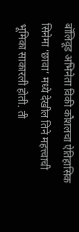बॉलिवूड अभिनेता विकी कौशलचा ऐतिहासिक सिनेमा ‘छावा’ मध्ये देखील तिने महत्त्वाची भूमिका साकारली होती. ती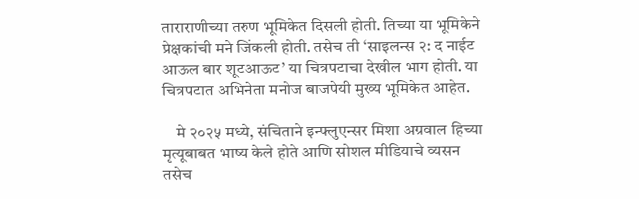ताराराणीच्या तरुण भूमिकेत दिसली होती. तिच्या या भूमिकेने प्रेक्षकांची मने जिंकली होती. तसेच ती ‘साइलन्स २: द नाईट आऊल बार शूटआऊट’ या चित्रपटाचा देखील भाग होती. या चित्रपटात अभिनेता मनोज बाजपेयी मुख्य भूमिकेत आहेत.

    मे २०२५ मध्ये, संचिताने इन्फ्लुएन्सर मिशा अग्रवाल हिच्या मृत्यूबाबत भाष्य केले होते आणि सोशल मीडियाचे व्यसन तसेच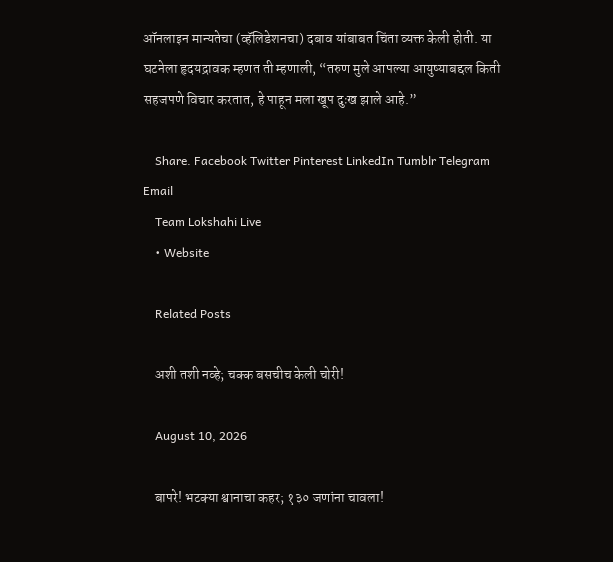ऑनलाइन मान्यतेचा (व्हॅलिडेशनचा) दबाव यांबाबत चिंता व्यक्त केली होती. या घटनेला हृदयद्रावक म्हणत ती म्हणाली, “तरुण मुले आपल्या आयुष्याबद्दल किती सहजपणे विचार करतात, हे पाहून मला खूप दुःख झाले आहे.”

    Share. Facebook Twitter Pinterest LinkedIn Tumblr Telegram Email
    Team Lokshahi Live
    • Website

    Related Posts

    अशी तशी नव्हे; चक्क बसचीच केली चोरी!

    August 10, 2026

    बापरे! भटक्या श्वानाचा कहर; १३० जणांना चावला!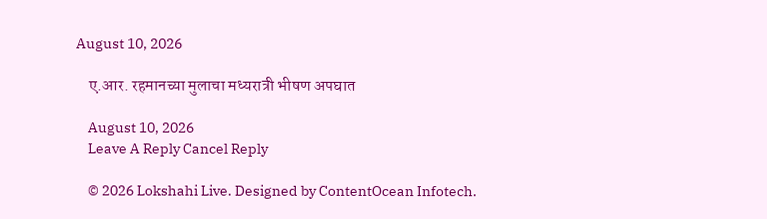August 10, 2026

    ए.आर. रहमानच्या मुलाचा मध्यरात्री भीषण अपघात

    August 10, 2026
    Leave A Reply Cancel Reply

    © 2026 Lokshahi Live. Designed by ContentOcean Infotech.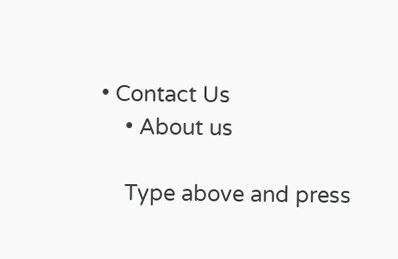• Contact Us
    • About us

    Type above and press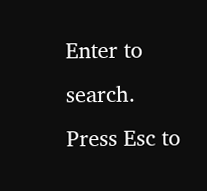Enter to search. Press Esc to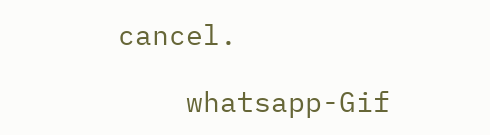cancel.

    whatsapp-Gif